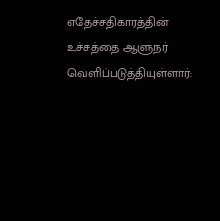எதேச்சதிகாரத்தின் உச்சத்தை ஆளுநர் வெளிப்படுத்தியுள்ளார்: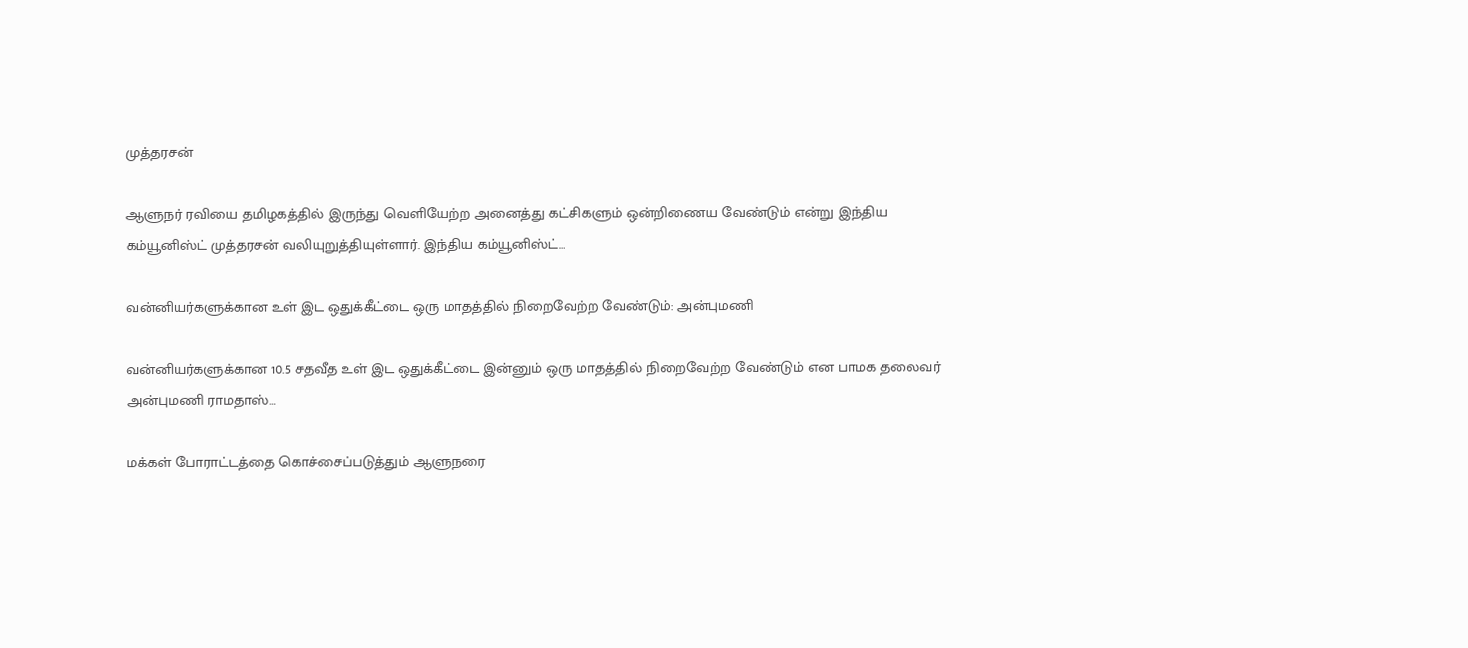முத்தரசன்

ஆளுநர் ரவியை தமிழகத்தில் இருந்து வெளியேற்ற அனைத்து கட்சிகளும் ஒன்றிணைய வேண்டும் என்று இந்திய கம்யூனிஸ்ட் முத்தரசன் வலியுறுத்தியுள்ளார். இந்திய கம்யூனிஸ்ட்…

வன்னியர்களுக்கான உள் இட ஒதுக்கீட்டை ஒரு மாதத்தில் நிறைவேற்ற வேண்டும்: அன்புமணி

வன்னியர்களுக்கான 10.5 சதவீத உள் இட ஒதுக்கீட்டை இன்னும் ஒரு மாதத்தில் நிறைவேற்ற வேண்டும் என பாமக தலைவர் அன்புமணி ராமதாஸ்…

மக்கள் போராட்டத்தை கொச்சைப்படுத்தும் ஆளுநரை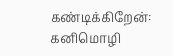கண்டிக்கிறேன்: கனிமொழி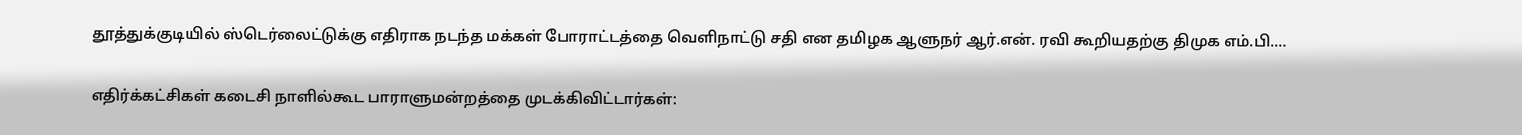தூத்துக்குடியில் ஸ்டெர்லைட்டுக்கு எதிராக நடந்த மக்கள் போராட்டத்தை வெளிநாட்டு சதி என தமிழக ஆளுநர் ஆர்.என். ரவி கூறியதற்கு திமுக எம்.பி.…

எதிர்க்கட்சிகள் கடைசி நாளில்கூட பாராளுமன்றத்தை முடக்கிவிட்டார்கள்: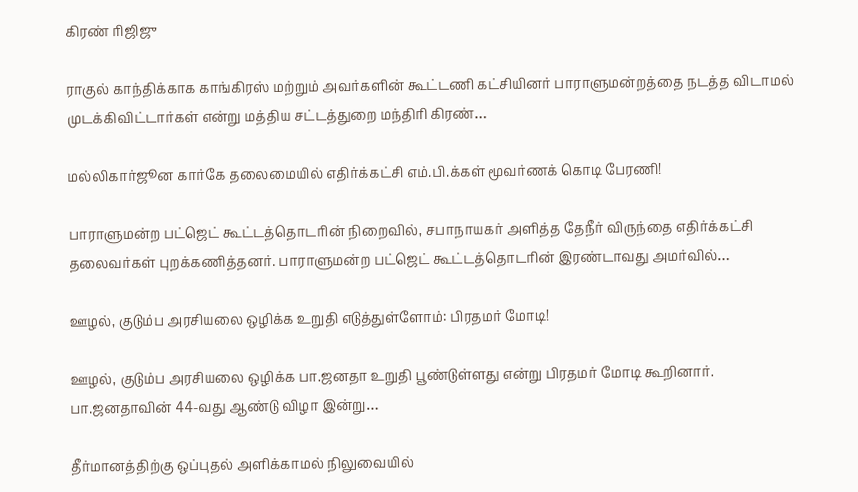கிரண் ரிஜிஜு

ராகுல் காந்திக்காக காங்கிரஸ் மற்றும் அவர்களின் கூட்டணி கட்சியினர் பாராளுமன்றத்தை நடத்த விடாமல் முடக்கிவிட்டார்கள் என்று மத்திய சட்டத்துறை மந்திரி கிரண்…

மல்லிகார்ஜூன கார்கே தலைமையில் எதிர்க்கட்சி எம்.பி.க்கள் மூவர்ணக் கொடி பேரணி!

பாராளுமன்ற பட்ஜெட் கூட்டத்தொடரின் நிறைவில், சபாநாயகர் அளித்த தேநீர் விருந்தை எதிர்க்கட்சி தலைவர்கள் புறக்கணித்தனர். பாராளுமன்ற பட்ஜெட் கூட்டத்தொடரின் இரண்டாவது அமர்வில்…

ஊழல், குடும்ப அரசியலை ஒழிக்க உறுதி எடுத்துள்ளோம்: பிரதமர் மோடி!

ஊழல், குடும்ப அரசியலை ஒழிக்க பா.ஜனதா உறுதி பூண்டுள்ளது என்று பிரதமர் மோடி கூறினார். பா.ஜனதாவின் 44-வது ஆண்டு விழா இன்று…

தீர்மானத்திற்கு ஒப்புதல் அளிக்காமல் நிலுவையில்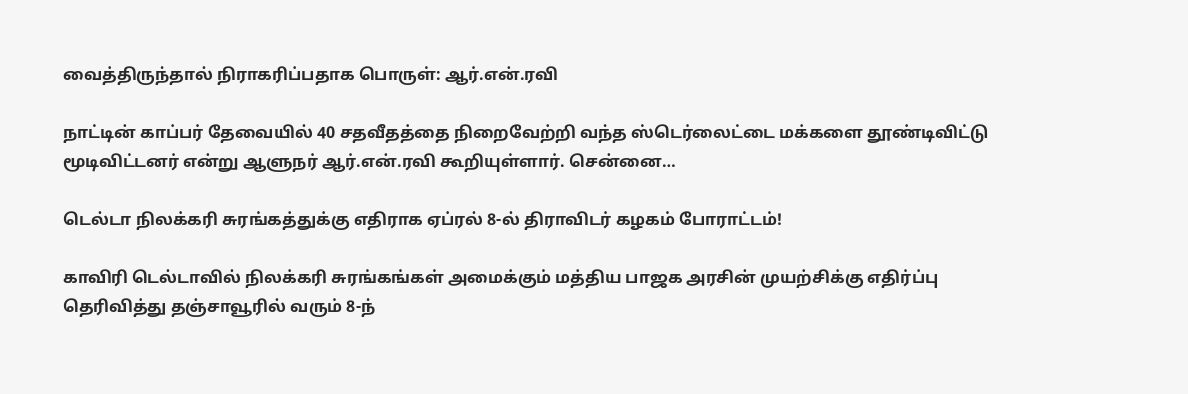வைத்திருந்தால் நிராகரிப்பதாக பொருள்: ஆர்.என்.ரவி

நாட்டின் காப்பர் தேவையில் 40 சதவீதத்தை நிறைவேற்றி வந்த ஸ்டெர்லைட்டை மக்களை தூண்டிவிட்டு மூடிவிட்டனர் என்று ஆளுநர் ஆர்.என்.ரவி கூறியுள்ளார். சென்னை…

டெல்டா நிலக்கரி சுரங்கத்துக்கு எதிராக ஏப்ரல் 8-ல் திராவிடர் கழகம் போராட்டம்!

காவிரி டெல்டாவில் நிலக்கரி சுரங்கங்கள் அமைக்கும் மத்திய பாஜக அரசின் முயற்சிக்கு எதிர்ப்பு தெரிவித்து தஞ்சாவூரில் வரும் 8-ந்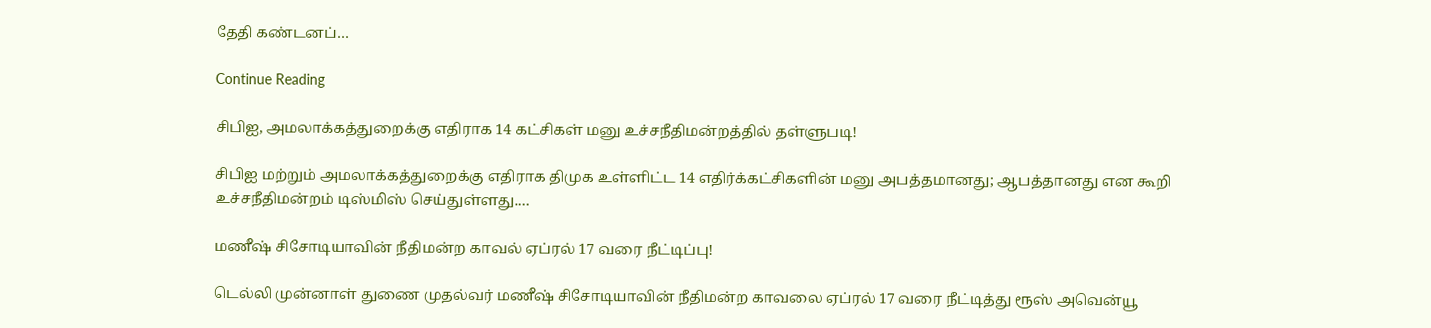தேதி கண்டனப்…

Continue Reading

சிபிஐ, அமலாக்கத்துறைக்கு எதிராக 14 கட்சிகள் மனு உச்சநீதிமன்றத்தில் தள்ளுபடி!

சிபிஐ மற்றும் அமலாக்கத்துறைக்கு எதிராக திமுக உள்ளிட்ட 14 எதிர்க்கட்சிகளின் மனு அபத்தமானது; ஆபத்தானது என கூறி உச்சநீதிமன்றம் டிஸ்மிஸ் செய்துள்ளது.…

மணீஷ் சிசோடியாவின் நீதிமன்ற காவல் ஏப்ரல் 17 வரை நீட்டிப்பு!

டெல்லி முன்னாள் துணை முதல்வர் மணீஷ் சிசோடியாவின் நீதிமன்ற காவலை ஏப்ரல் 17 வரை நீட்டித்து ரூஸ் அவென்யூ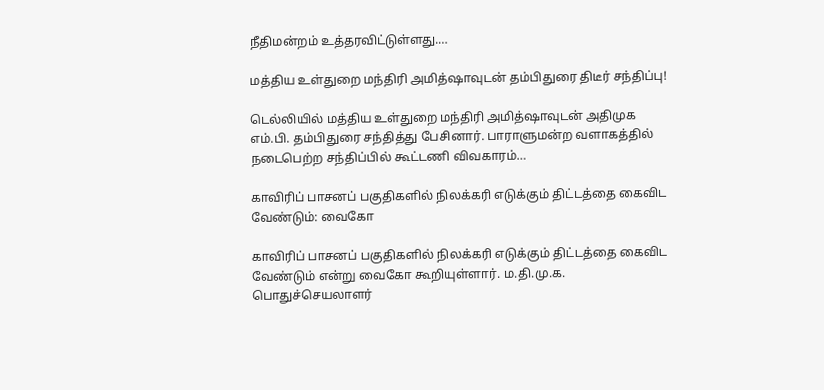நீதிமன்றம் உத்தரவிட்டுள்ளது.…

மத்திய உள்துறை மந்திரி அமித்ஷாவுடன் தம்பிதுரை திடீர் சந்திப்பு!

டெல்லியில் மத்திய உள்துறை மந்திரி அமித்ஷாவுடன் அதிமுக எம்.பி. தம்பிதுரை சந்தித்து பேசினார். பாராளுமன்ற வளாகத்தில் நடைபெற்ற சந்திப்பில் கூட்டணி விவகாரம்…

காவிரிப் பாசனப் பகுதிகளில் நிலக்கரி எடுக்கும் திட்டத்தை கைவிட வேண்டும்: வைகோ

காவிரிப் பாசனப் பகுதிகளில் நிலக்கரி எடுக்கும் திட்டத்தை கைவிட வேண்டும் என்று வைகோ கூறியுள்ளார். ம.தி.மு.க. பொதுச்செயலாளர்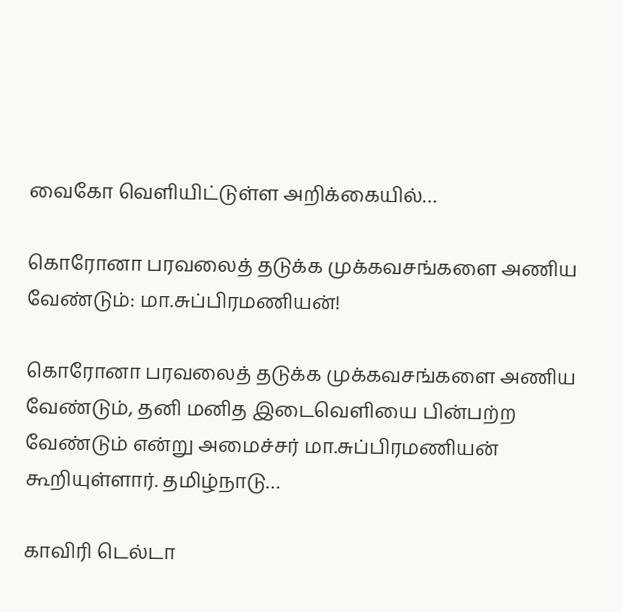வைகோ வெளியிட்டுள்ள அறிக்கையில்…

கொரோனா பரவலைத் தடுக்க முக்கவசங்களை அணிய வேண்டும்: மா.சுப்பிரமணியன்!

கொரோனா பரவலைத் தடுக்க முக்கவசங்களை அணிய வேண்டும், தனி மனித இடைவெளியை பின்பற்ற வேண்டும் என்று அமைச்சர் மா.சுப்பிரமணியன் கூறியுள்ளார். தமிழ்நாடு…

காவிரி டெல்டா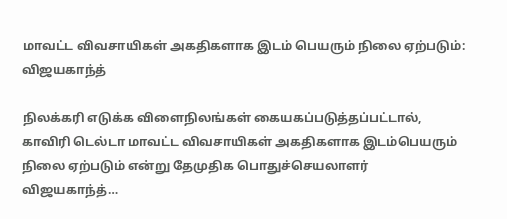மாவட்ட விவசாயிகள் அகதிகளாக இடம் பெயரும் நிலை ஏற்படும்: விஜயகாந்த்

நிலக்கரி எடுக்க விளைநிலங்கள் கையகப்படுத்தப்பட்டால், காவிரி டெல்டா மாவட்ட விவசாயிகள் அகதிகளாக இடம்பெயரும் நிலை ஏற்படும் என்று தேமுதிக பொதுச்செயலாளர் விஜயகாந்த்…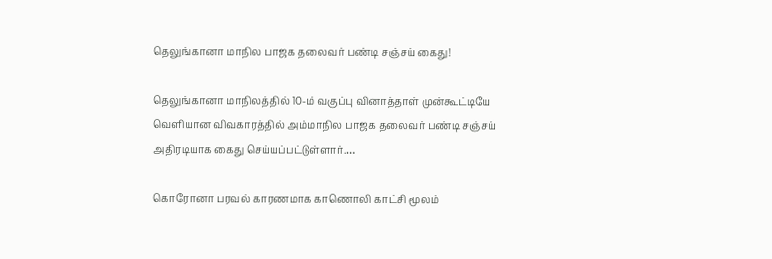தெலுங்கானா மாநில பாஜக தலைவர் பண்டி சஞ்சய் கைது!

தெலுங்கானா மாநிலத்தில் 10-ம் வகுப்பு வினாத்தாள் முன்கூட்டியே வெளியான விவகாரத்தில் அம்மாநில பாஜக தலைவர் பண்டி சஞ்சய் அதிரடியாக கைது செய்யப்பட்டுள்ளார்.…

கொரோனா பரவல் காரணமாக காணொலி காட்சி மூலம்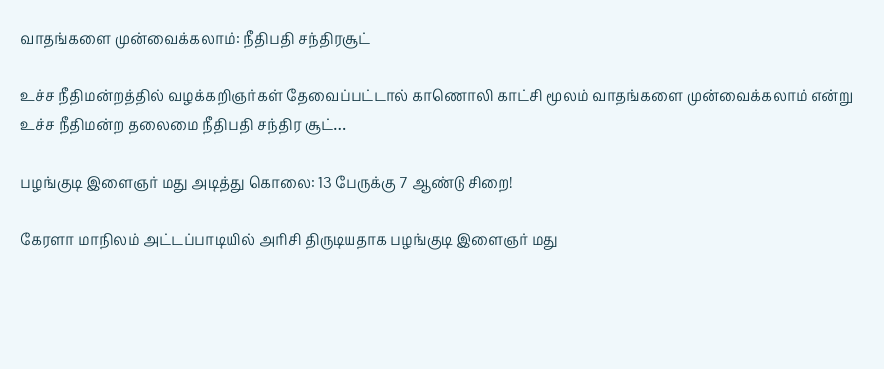வாதங்களை முன்வைக்கலாம்: நீதிபதி சந்திரசூட்

உச்ச நீதிமன்றத்தில் வழக்கறிஞர்கள் தேவைப்பட்டால் காணொலி காட்சி மூலம் வாதங்களை முன்வைக்கலாம் என்று உச்ச நீதிமன்ற தலைமை நீதிபதி சந்திர சூட்…

பழங்குடி இளைஞர் மது அடித்து கொலை: 13 பேருக்கு 7 ஆண்டு சிறை!

கேரளா மாநிலம் அட்டப்பாடியில் அரிசி திருடியதாக பழங்குடி இளைஞர் மது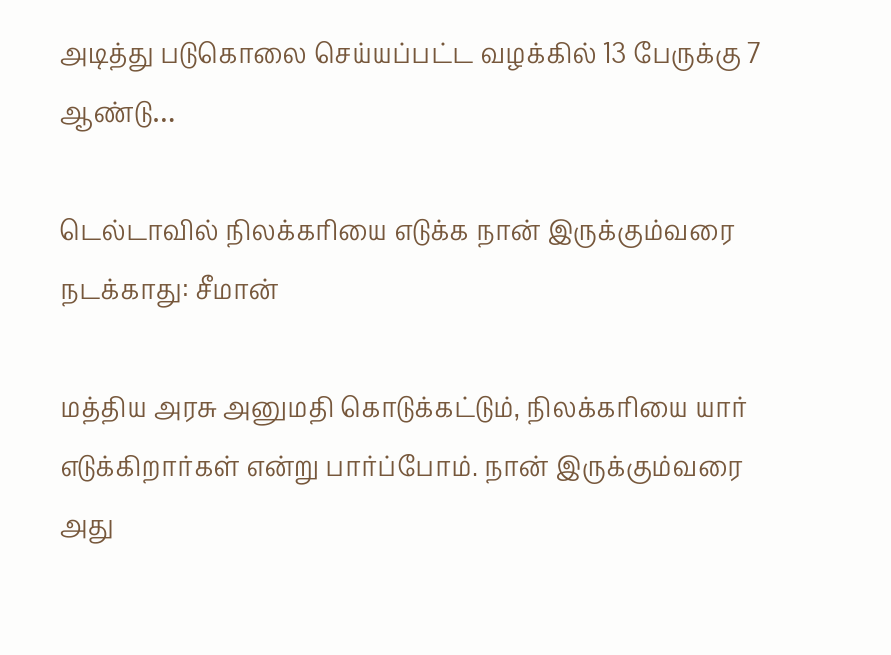அடித்து படுகொலை செய்யப்பட்ட வழக்கில் 13 பேருக்கு 7 ஆண்டு…

டெல்டாவில் நிலக்கரியை எடுக்க நான் இருக்கும்வரை நடக்காது: சீமான்

மத்திய அரசு அனுமதி கொடுக்கட்டும், நிலக்கரியை யார் எடுக்கிறார்கள் என்று பார்ப்போம். நான் இருக்கும்வரை அது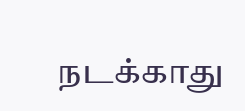நடக்காது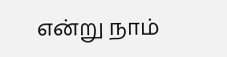என்று நாம்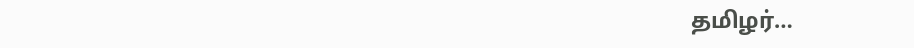தமிழர்…